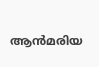ആൻമരിയ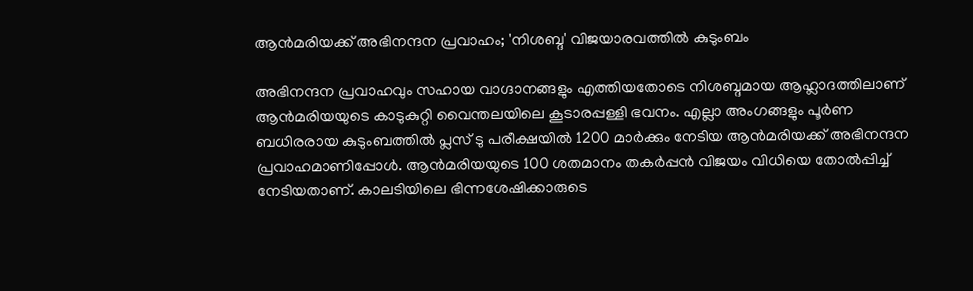ആൻമരിയക്ക് അഭിനന്ദന പ്രവാഹം; 'നിശബ്ദ' വിജയാരവത്തിൽ കുടുംബം

അഭിനന്ദന പ്രവാഹവും സഹായ വാഗ്ദാനങ്ങളും എത്തിയതോടെ നിശബ്ദമായ ആഹ്ലാദത്തിലാണ് ആൻമരിയയുടെ കാടുകുറ്റി വൈന്തലയിലെ കൂടാരപ്പള്ളി ഭവനം. എല്ലാ അംഗങ്ങളും പൂർണ ബധിരരായ കുടുംബത്തിൽ പ്ലസ് ടു പരീക്ഷയിൽ 1200 മാർക്കും നേടിയ ആൻമരിയക്ക് അഭിനന്ദന പ്രവാഹമാണിപ്പോൾ. ആൻമരിയയുടെ 100 ശതമാനം തകർപ്പൻ വിജയം വിധിയെ തോൽപ്പിച്ച് നേടിയതാണ്. കാലടിയിലെ ഭിന്നശേഷിക്കാരുടെ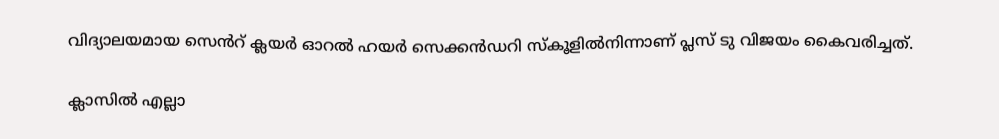വിദ്യാലയമായ സെൻറ് ക്ലയർ ഓറൽ ഹയർ സെക്കൻഡറി സ്കൂളിൽനിന്നാണ് പ്ലസ് ടു വിജയം കൈവരിച്ചത്.

ക്ലാസിൽ എല്ലാ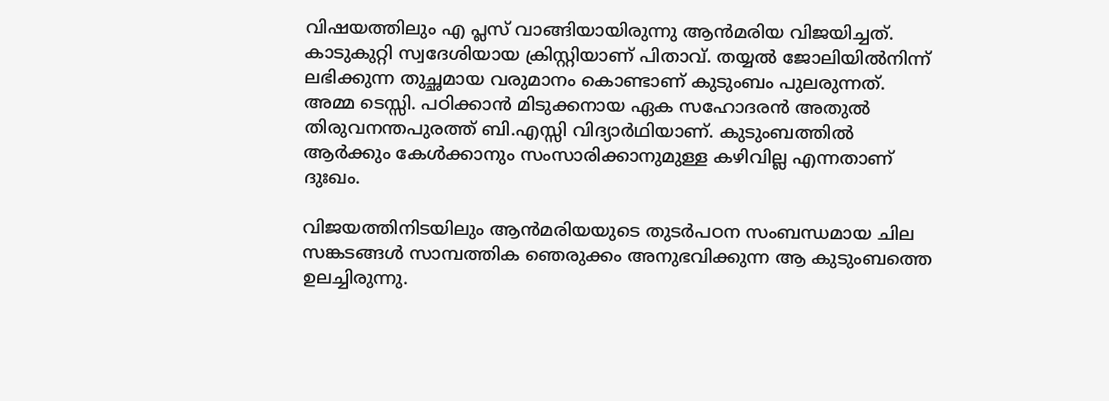വിഷയത്തിലും എ പ്ലസ് വാങ്ങിയായിരുന്നു ആൻമരിയ വിജയിച്ചത്. കാടുകുറ്റി സ്വദേശിയായ ക്രിസ്റ്റിയാണ് പിതാവ്. തയ്യൽ ജോലിയിൽനിന്ന് ലഭിക്കുന്ന തുച്ഛമായ വരുമാനം കൊണ്ടാണ് കുടുംബം പുലരുന്നത്. അമ്മ ടെസ്സി. പഠിക്കാൻ മിടുക്കനായ ഏക സഹോദരൻ അതുൽ തിരുവനന്തപുരത്ത് ബി.എസ്സി വിദ്യാർഥിയാണ്. കുടുംബത്തിൽ ആർക്കും കേൾക്കാനും സംസാരിക്കാനുമുള്ള കഴിവില്ല എന്നതാണ് ദുഃഖം.

വിജയത്തിനിടയിലും ആൻമരിയയുടെ തുടർപഠന സംബന്ധമായ ചില സങ്കടങ്ങൾ സാമ്പത്തിക ഞെരുക്കം അനുഭവിക്കുന്ന ആ കുടുംബത്തെ ഉലച്ചിരുന്നു.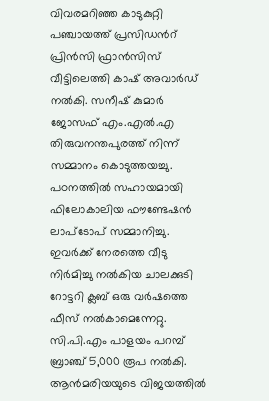വിവരമറിഞ്ഞ കാടുകുറ്റി പഞ്ചായത്ത് പ്രസിഡൻറ് പ്രിൻസി ഫ്രാൻസിസ് വീട്ടിലെത്തി കാഷ് അവാർഡ് നൽകി. സനീഷ് കുമാർ ജോസഫ് എം.എൽ.എ തിരുവനന്തപുരത്ത് നിന്ന് സമ്മാനം കൊടുത്തയച്ചു. പഠനത്തിൽ സഹായമായി ഫിലോകാലിയ ഫൗണ്ടേഷൻ ലാപ്ടോപ് സമ്മാനിച്ചു. ഇവർക്ക് നേരത്തെ വീടു നിർമിച്ചു നൽകിയ ചാലക്കുടി റോട്ടറി ക്ലബ് ഒരു വർഷത്തെ ഫീസ് നൽകാമെന്നേറ്റു. സി.പി.എം പാളയം പറമ്പ് ബ്രാഞ്ച് 5,000 രൂപ നൽകി. ആൻമരിയയുടെ വിജയത്തിൽ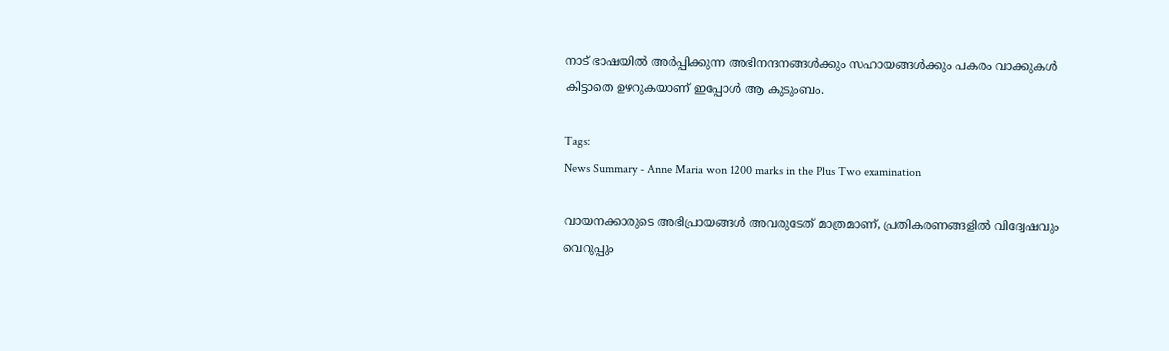നാട് ഭാഷയിൽ അർപ്പിക്കുന്ന അഭിനന്ദനങ്ങൾക്കും സഹായങ്ങൾക്കും പകരം വാക്കുകൾ കിട്ടാതെ ഉഴറുകയാണ് ഇപ്പോൾ ആ കുടുംബം.

Tags:
News Summary - Anne Maria won 1200 marks in the Plus Two examination

വായനക്കാരുടെ അഭിപ്രായങ്ങള്‍ അവരുടേത് മാത്രമാണ്, പ്രതികരണങ്ങളിൽ വിദ്വേഷവും വെറുപ്പും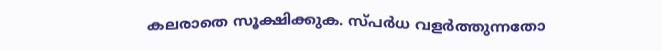കലരാതെ സൂക്ഷിക്കുക. സ്പർധ വളർത്തുന്നതോ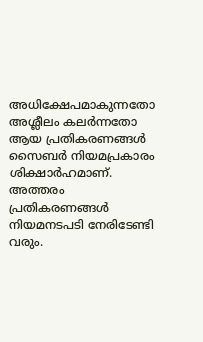അധിക്ഷേപമാകുന്നതോ അശ്ലീലം കലർന്നതോ ആയ പ്രതികരണങ്ങൾ സൈബർ നിയമപ്രകാരം ശിക്ഷാർഹമാണ്. അത്തരം പ്രതികരണങ്ങൾ നിയമനടപടി നേരിടേണ്ടി വരും.